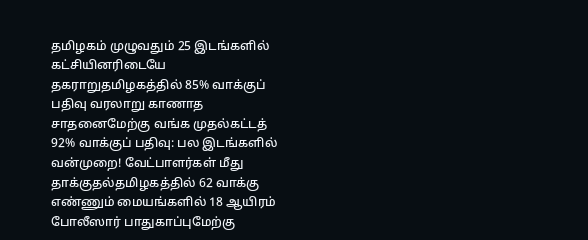தமிழகம் முழுவதும் 25 இடங்களில் கட்சியினரிடையே தகராறுதமிழகத்தில் 85% வாக்குப் பதிவு வரலாறு காணாத சாதனைமேற்கு வங்க முதல்கட்டத் 92% வாக்குப் பதிவு: பல இடங்களில் வன்முறை! வேட்பாளர்கள் மீது தாக்குதல்தமிழகத்தில் 62 வாக்கு எண்ணும் மையங்களில் 18 ஆயிரம் போலீஸார் பாதுகாப்புமேற்கு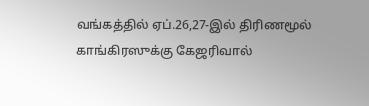வங்கத்தில் ஏப்.26,27-இல் திரிணமூல் காங்கிரஸுக்கு கேஜரிவால்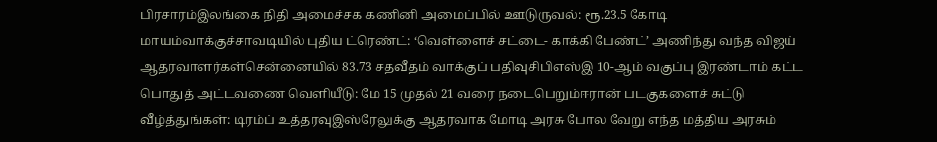பிரசாரம்இலங்கை நிதி அமைச்சக கணினி அமைப்பில் ஊடுருவல்: ரூ.23.5 கோடி மாயம்வாக்குச்சாவடியில் புதிய ட்ரெண்ட்: ‘வெள்ளைச் சட்டை- காக்கி பேண்ட்’ அணிந்து வந்த விஜய் ஆதரவாளர்கள்சென்னையில் 83.73 சதவீதம் வாக்குப் பதிவுசிபிஎஸ்இ 10-ஆம் வகுப்பு இரண்டாம் கட்ட பொதுத் அட்டவணை வெளியீடு: மே 15 முதல் 21 வரை நடைபெறும்ஈரான் படகுகளைச் சுட்டு வீழ்த்துங்கள்: டிரம்ப் உத்தரவுஇஸ்ரேலுக்கு ஆதரவாக மோடி அரசு போல வேறு எந்த மத்திய அரசும்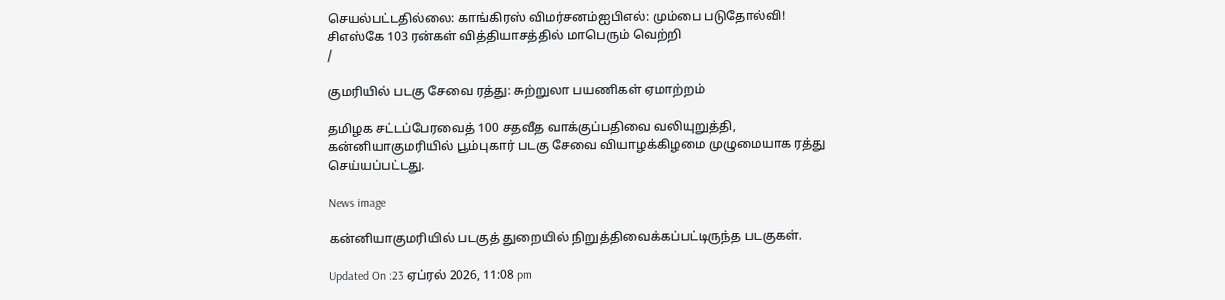செயல்பட்டதில்லை: காங்கிரஸ் விமர்சனம்ஐபிஎல்: மும்பை படுதோல்வி! சிஎஸ்கே 103 ரன்கள் வித்தியாசத்தில் மாபெரும் வெற்றி
/

குமரியில் படகு சேவை ரத்து: சுற்றுலா பயணிகள் ஏமாற்றம்

தமிழக சட்டப்பேரவைத் 100 சதவீத வாக்குப்பதிவை வலியுறுத்தி, கன்னியாகுமரியில் பூம்புகார் படகு சேவை வியாழக்கிழமை முழுமையாக ரத்து செய்யப்பட்டது.

News image

கன்னியாகுமரியில் படகுத் துறையில் நிறுத்திவைக்கப்பட்டிருந்த படகுகள்.

Updated On :23 ஏப்ரல் 2026, 11:08 pm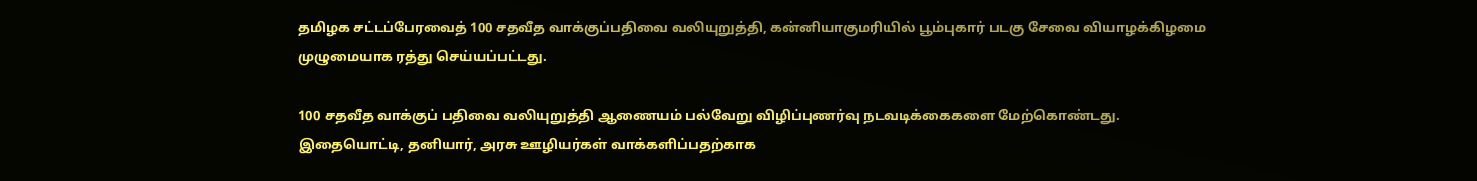தமிழக சட்டப்பேரவைத் 100 சதவீத வாக்குப்பதிவை வலியுறுத்தி, கன்னியாகுமரியில் பூம்புகார் படகு சேவை வியாழக்கிழமை முழுமையாக ரத்து செய்யப்பட்டது.

100 சதவீத வாக்குப் பதிவை வலியுறுத்தி ஆணையம் பல்வேறு விழிப்புணர்வு நடவடிக்கைகளை மேற்கொண்டது. இதையொட்டி, தனியார், அரசு ஊழியர்கள் வாக்களிப்பதற்காக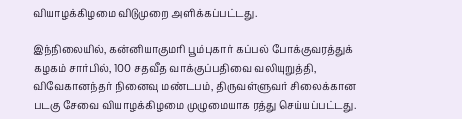வியாழக்கிழமை விடுமுறை அளிக்கப்பட்டது.

இந்நிலையில், கன்னியாகுமரி பூம்புகார் கப்பல் போக்குவரத்துக் கழகம் சார்பில், 100 சதவீத வாக்குப்பதிவை வலியுறுத்தி, விவேகானந்தர் நினைவு மண்டபம், திருவள்ளுவர் சிலைக்கான படகு சேவை வியாழக்கிழமை முழுமையாக ரத்து செய்யப்பட்டது.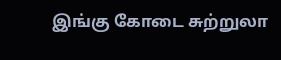இங்கு கோடை சுற்றுலா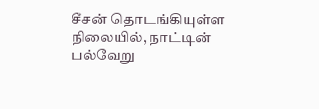சீசன் தொடங்கியுள்ள நிலையில், நாட்டின் பல்வேறு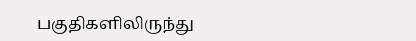பகுதிகளிலிருந்து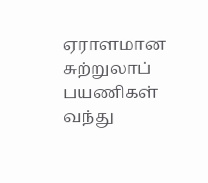ஏராளமான சுற்றுலாப் பயணிகள் வந்து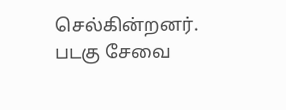செல்கின்றனர். படகு சேவை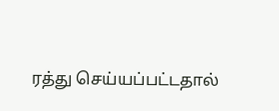ரத்து செய்யப்பட்டதால்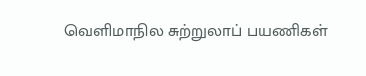வெளிமாநில சுற்றுலாப் பயணிகள்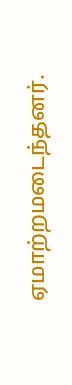ஏமாற்றமடைந்தனர்.